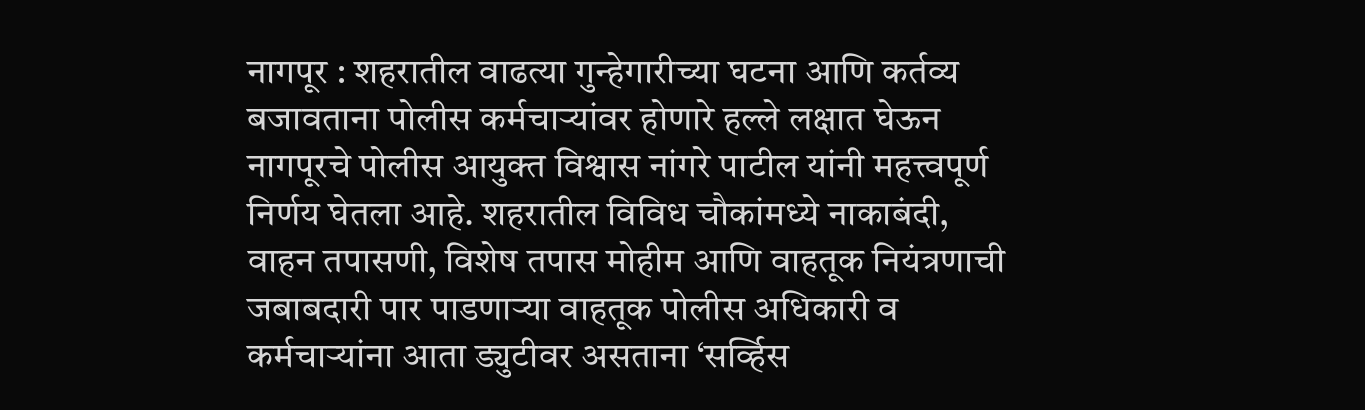नागपूर : शहरातील वाढत्या गुन्हेगारीच्या घटना आणि कर्तव्य बजावताना पोलीस कर्मचाऱ्यांवर होणारे हल्ले लक्षात घेऊन नागपूरचे पोलीस आयुक्त विश्वास नांगरे पाटील यांनी महत्त्वपूर्ण निर्णय घेतला आहे. शहरातील विविध चौकांमध्ये नाकाबंदी, वाहन तपासणी, विशेष तपास मोहीम आणि वाहतूक नियंत्रणाची जबाबदारी पार पाडणाऱ्या वाहतूक पोलीस अधिकारी व कर्मचाऱ्यांना आता ड्युटीवर असताना ‘सर्व्हिस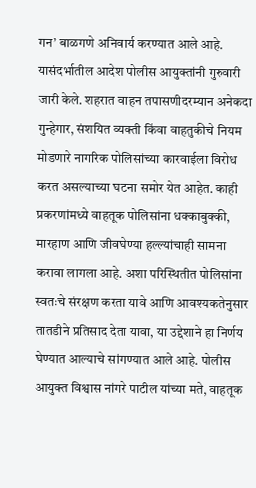गन’ बाळगणे अनिवार्य करण्यात आले आहे. यासंदर्भातील आदेश पोलीस आयुक्तांनी गुरुवारी जारी केले. शहरात वाहन तपासणीदरम्यान अनेकदा गुन्हेगार, संशयित व्यक्ती किंवा वाहतुकीचे नियम मोडणारे नागरिक पोलिसांच्या कारवाईला विरोध करत असल्याच्या घटना समोर येत आहेत. काही प्रकरणांमध्ये वाहतूक पोलिसांना धक्काबुक्की, मारहाण आणि जीवघेण्या हल्ल्यांचाही सामना करावा लागला आहे. अशा परिस्थितीत पोलिसांना स्वतःचे संरक्षण करता यावे आणि आवश्यकतेनुसार तातडीने प्रतिसाद देता यावा, या उद्देशाने हा निर्णय घेण्यात आल्याचे सांगण्यात आले आहे. पोलीस आयुक्त विश्वास नांगरे पाटील यांच्या मते, वाहतूक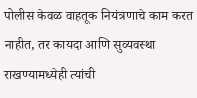पोलीस केवळ वाहतूक नियंत्रणाचे काम करत नाहीत, तर कायदा आणि सुव्यवस्था राखण्यामध्येही त्यांची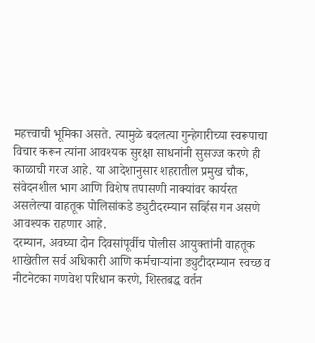महत्त्वाची भूमिका असते. त्यामुळे बदलत्या गुन्हेगारीच्या स्वरूपाचा विचार करून त्यांना आवश्यक सुरक्षा साधनांनी सुसज्ज करणे ही काळाची गरज आहे. या आदेशानुसार शहरातील प्रमुख चौक, संवेदनशील भाग आणि विशेष तपासणी नाक्यांवर कार्यरत असलेल्या वाहतूक पोलिसांकडे ड्युटीदरम्यान सर्व्हिस गन असणे आवश्यक राहणार आहे.
दरम्यान, अवघ्या दोन दिवसांपूर्वीच पोलीस आयुक्तांनी वाहतूक शाखेतील सर्व अधिकारी आणि कर्मचाऱ्यांना ड्युटीदरम्यान स्वच्छ व नीटनेटका गणवेश परिधान करणे, शिस्तबद्ध वर्तन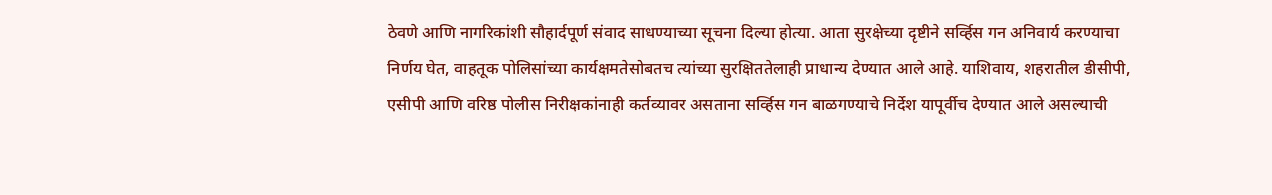ठेवणे आणि नागरिकांशी सौहार्दपूर्ण संवाद साधण्याच्या सूचना दिल्या होत्या. आता सुरक्षेच्या दृष्टीने सर्व्हिस गन अनिवार्य करण्याचा निर्णय घेत, वाहतूक पोलिसांच्या कार्यक्षमतेसोबतच त्यांच्या सुरक्षिततेलाही प्राधान्य देण्यात आले आहे. याशिवाय, शहरातील डीसीपी, एसीपी आणि वरिष्ठ पोलीस निरीक्षकांनाही कर्तव्यावर असताना सर्व्हिस गन बाळगण्याचे निर्देश यापूर्वीच देण्यात आले असल्याची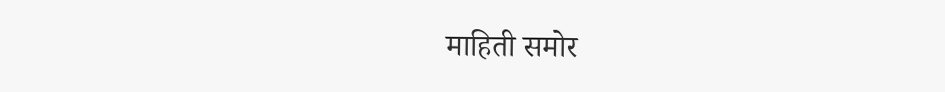माहिती समोर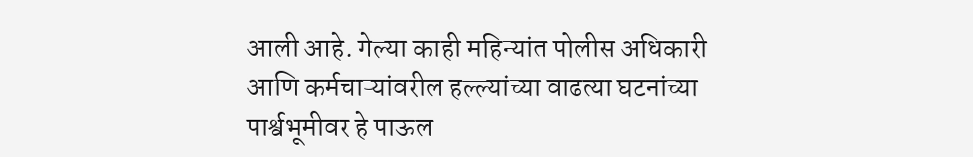आली आहे. गेल्या काही महिन्यांत पोलीस अधिकारी आणि कर्मचाऱ्यांवरील हल्ल्यांच्या वाढत्या घटनांच्या पार्श्वभूमीवर हे पाऊल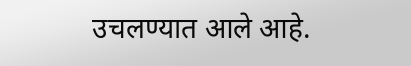उचलण्यात आले आहे.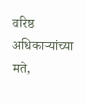वरिष्ठ अधिकाऱ्यांच्या मते,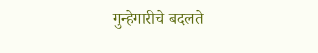गुन्हेगारीचे बदलते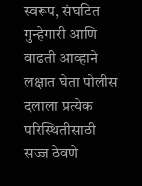स्वरूप, संघटित गुन्हेगारी आणि वाढती आव्हाने लक्षात घेता पोलीस दलाला प्रत्येक परिस्थितीसाठी सज्ज ठेवणे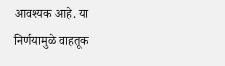आवश्यक आहे. या निर्णयामुळे वाहतूक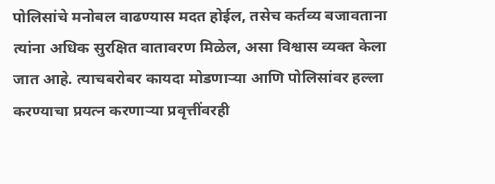पोलिसांचे मनोबल वाढण्यास मदत होईल, तसेच कर्तव्य बजावताना त्यांना अधिक सुरक्षित वातावरण मिळेल, असा विश्वास व्यक्त केला जात आहे. त्याचबरोबर कायदा मोडणाऱ्या आणि पोलिसांवर हल्ला करण्याचा प्रयत्न करणाऱ्या प्रवृत्तींवरही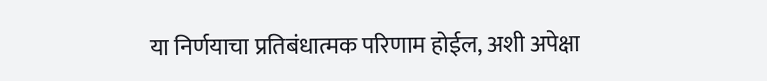या निर्णयाचा प्रतिबंधात्मक परिणाम होईल, अशी अपेक्षा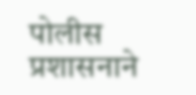पोलीस प्रशासनाने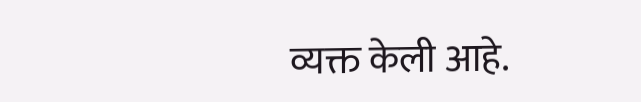व्यक्त केली आहे.